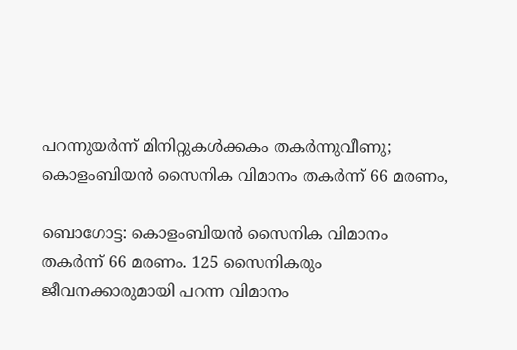പറന്നുയര്‍ന്ന് മിനിറ്റുകള്‍ക്കകം തകര്‍ന്നുവീണു; കൊളംബിയന്‍ സൈനിക വിമാനം തകര്‍ന്ന് 66 മരണം,

ബൊഗോട്ട: കൊളംബിയന്‍ സൈനിക വിമാനം തകര്‍ന്ന് 66 മരണം. 125 സൈനികരും ജീവനക്കാരുമായി പറന്ന വിമാനം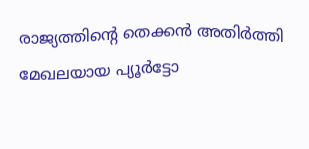രാജ്യത്തിന്റെ തെക്കന്‍ അതിര്‍ത്തി മേഖലയായ പ്യൂര്‍ട്ടോ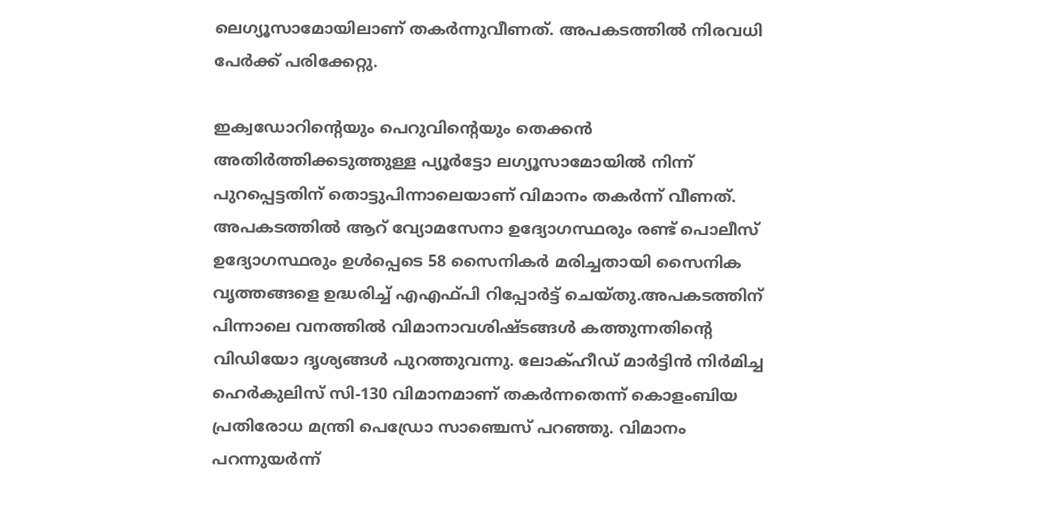ലെഗ്യൂസാമോയിലാണ് തകര്‍ന്നുവീണത്. അപകടത്തില്‍ നിരവധി പേര്‍ക്ക് പരിക്കേറ്റു.

ഇക്വഡോറിന്റെയും പെറുവിന്റെയും തെക്കന്‍ അതിര്‍ത്തിക്കടുത്തുള്ള പ്യൂര്‍ട്ടോ ലഗ്യൂസാമോയില്‍ നിന്ന് പുറപ്പെട്ടതിന് തൊട്ടുപിന്നാലെയാണ് വിമാനം തകര്‍ന്ന് വീണത്. അപകടത്തില്‍ ആറ് വ്യോമസേനാ ഉദ്യോഗസ്ഥരും രണ്ട് പൊലീസ് ഉദ്യോഗസ്ഥരും ഉള്‍പ്പെടെ 58 സൈനികര്‍ മരിച്ചതായി സൈനിക വൃത്തങ്ങളെ ഉദ്ധരിച്ച് എഎഫ്പി റിപ്പോര്‍ട്ട് ചെയ്തു.അപകടത്തിന് പിന്നാലെ വനത്തില്‍ വിമാനാവശിഷ്ടങ്ങള്‍ കത്തുന്നതിന്റെ വിഡിയോ ദൃശ്യങ്ങള്‍ പുറത്തുവന്നു. ലോക്ഹീഡ് മാര്‍ട്ടിന്‍ നിര്‍മിച്ച ഹെര്‍കുലിസ് സി-130 വിമാനമാണ് തകര്‍ന്നതെന്ന് കൊളംബിയ പ്രതിരോധ മന്ത്രി പെഡ്രോ സാഞ്ചെസ് പറഞ്ഞു. വിമാനം പറന്നുയര്‍ന്ന്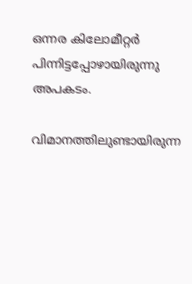ഒന്നര കിലോമീറ്റര്‍ പിന്നിട്ടപ്പോഴായിരുന്നു അപകടം.

വിമാനത്തിലുണ്ടായിരുന്ന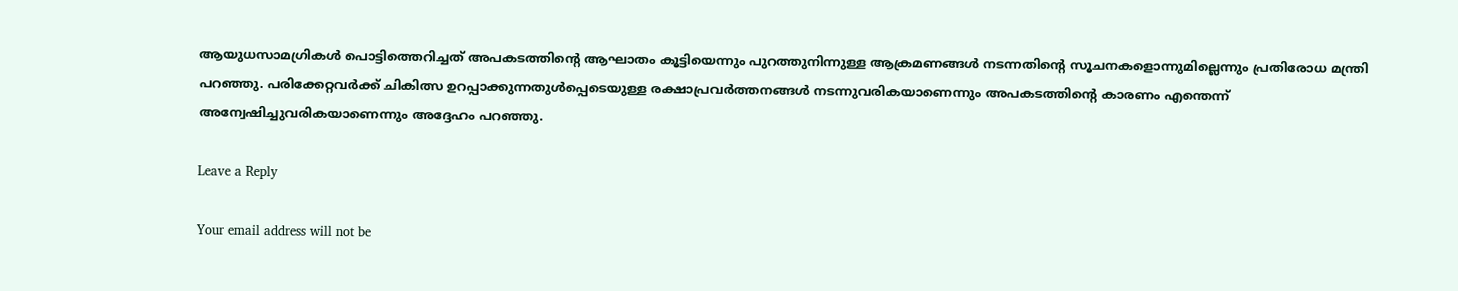ആയുധസാമഗ്രികള്‍ പൊട്ടിത്തെറിച്ചത് അപകടത്തിന്റെ ആഘാതം കൂട്ടിയെന്നും പുറത്തുനിന്നുള്ള ആക്രമണങ്ങള്‍ നടന്നതിന്റെ സൂചനകളൊന്നുമില്ലെന്നും പ്രതിരോധ മന്ത്രി പറഞ്ഞു. പരിക്കേറ്റവര്‍ക്ക് ചികിത്സ ഉറപ്പാക്കുന്നതുള്‍പ്പെടെയുള്ള രക്ഷാപ്രവര്‍ത്തനങ്ങള്‍ നടന്നുവരികയാണെന്നും അപകടത്തിന്റെ കാരണം എന്തെന്ന് അന്വേഷിച്ചുവരികയാണെന്നും അദ്ദേഹം പറഞ്ഞു.

Leave a Reply

Your email address will not be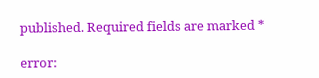published. Required fields are marked *

error: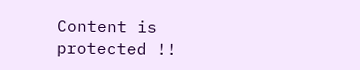Content is protected !!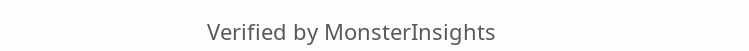Verified by MonsterInsights